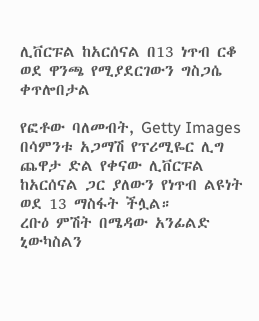ሊቨርፑል ከአርሰናል በ13 ነጥብ ርቆ ወደ ዋንጫ የሚያደርገውን ግስጋሴ ቀጥሎበታል

የፎቶው ባለመብት, Getty Images
በሳምንቱ አጋማሽ የፕሪሚዬር ሊግ ጨዋታ ድል የቀናው ሊቨርፑል ከአርሰናል ጋር ያለውን የነጥብ ልዩነት ወደ 13 ማስፋት ችሏል።
ረቡዕ ምሽት በሜዳው አንፊልድ ኒውካስልን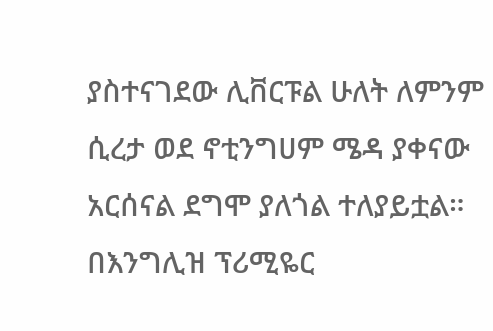ያስተናገደው ሊቨርፑል ሁለት ለምንም ሲረታ ወደ ኖቲንግሀም ሜዳ ያቀናው አርሰናል ደግሞ ያለጎል ተለያይቷል።
በእንግሊዝ ፕሪሚዬር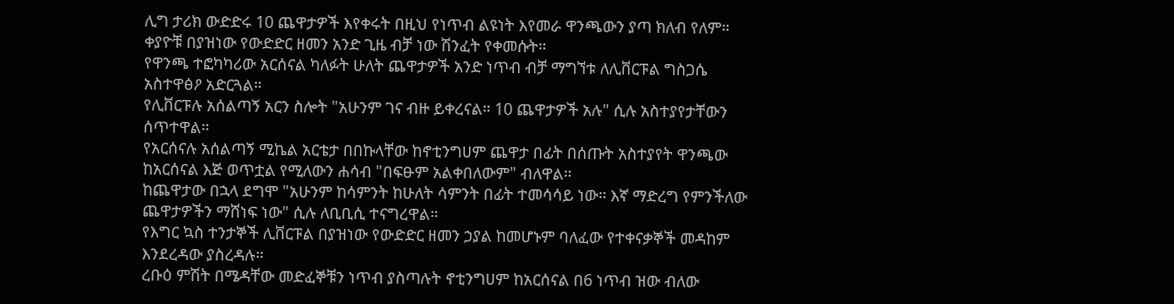ሊግ ታሪክ ውድድሩ 10 ጨዋታዎች እየቀሩት በዚህ የነጥብ ልዩነት እየመራ ዋንጫውን ያጣ ክለብ የለም።
ቀያዮቹ በያዝነው የውድድር ዘመን አንድ ጊዜ ብቻ ነው ሽንፈት የቀመሱት።
የዋንጫ ተፎካካሪው አርሰናል ካለፉት ሁለት ጨዋታዎች አንድ ነጥብ ብቻ ማግኘቱ ለሊቨርፑል ግስጋሴ አስተዋፅዖ አድርጓል።
የሊቨርፑሉ አሰልጣኝ አርን ስሎት "አሁንም ገና ብዙ ይቀረናል። 10 ጨዋታዎች አሉ" ሲሉ አስተያየታቸውን ሰጥተዋል።
የአርሰናሉ አሰልጣኝ ሚኬል አርቴታ በበኩላቸው ከኖቲንግሀም ጨዋታ በፊት በሰጡት አስተያየት ዋንጫው ከአርሰናል እጅ ወጥቷል የሚለውን ሐሳብ "በፍፁም አልቀበለውም" ብለዋል።
ከጨዋታው በኋላ ደግሞ "አሁንም ከሳምንት ከሁለት ሳምንት በፊት ተመሳሳይ ነው። እኛ ማድረግ የምንችለው ጨዋታዎችን ማሸነፍ ነው" ሲሉ ለቢቢሲ ተናግረዋል።
የእግር ኳስ ተንታኞች ሊቨርፑል በያዝነው የውድድር ዘመን ኃያል ከመሆኑም ባለፈው የተቀናቃኞች መዳከም እንደረዳው ያስረዳሉ።
ረቡዕ ምሽት በሜዳቸው መድፈኞቹን ነጥብ ያስጣሉት ኖቲንግሀም ከአርሰናል በ6 ነጥብ ዝው ብለው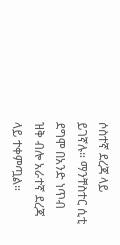ሶስተኛ ደረጃ ላይ ይገኛሉ። ማንቸስተር ሲቲ ደግሞ በአንድ ነጥብ ዝቅ ብሎ አራተኛ ደረጃ ላይ ተቀምጧል።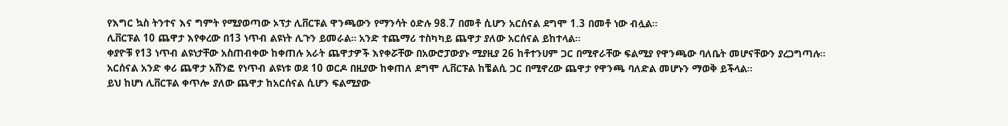የእግር ኳስ ትንተና እና ግምት የሚያወጣው ኦፕታ ሊቨርፑል ዋንጫውን የማንሳት ዕድሉ 98.7 በመቶ ሲሆን አርሰናል ደግሞ 1.3 በመቶ ነው ብሏል።
ሊቨርፑል 10 ጨዋታ እየቀረው በ13 ነጥብ ልዩነት ሊጉን ይመራል። አንድ ተጨማሪ ተስካካይ ጨዋታ ያለው አርሰናል ይከተላል።
ቀያዮቹ የ13 ነጥብ ልዩነታቸው አስጠብቀው ከቀጠሉ አራት ጨዋታዎች እየቀሯቸው በአውሮፓውያኑ ሚያዚያ 26 ከቶተንሀም ጋር በሚኖራቸው ፍልሚያ የዋንጫው ባለቤት መሆናቸውን ያረጋግጣሉ።
አርሰናል አንድ ቀሪ ጨዋታ አሸንፎ የነጥብ ልዩነቱ ወደ 10 ወርዶ በዚያው ከቀጠለ ደግሞ ሊቨርፑል ከቼልሲ ጋር በሚኖረው ጨዋታ የዋንጫ ባለድል መሆኑን ማወቅ ይችላል።
ይህ ከሆነ ሊቨርፑል ቀጥሎ ያለው ጨዋታ ከአርሰናል ሲሆን ፍልሚያው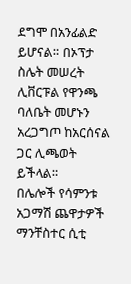ደግሞ በአንፊልድ ይሆናል። በኦፕታ ስሌት መሠረት ሊቨርፑል የዋንጫ ባለቤት መሆኑን አረጋግጦ ከአርሰናል ጋር ሊጫወት ይችላል።
በሌሎች የሳምንቱ አጋማሽ ጨዋታዎች ማንቸስተር ሲቲ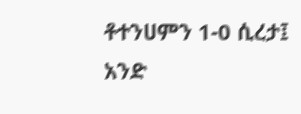ቶተንሀምን 1-0 ሲረታ፤ አንድ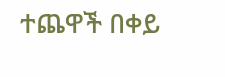ተጨዋች በቀይ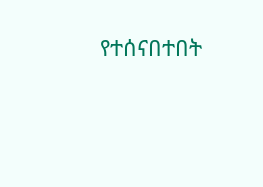የተሰናበተበት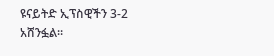ዩናይትድ ኢፕስዊችን 3-2 አሸንፏል።